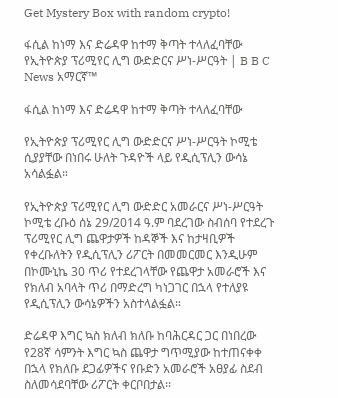Get Mystery Box with random crypto!

ፋሲል ከነማ እና ድሬዳዋ ከተማ ቅጣት ተላለፈባቸው የኢትዮጵያ ፕሪሚየር ሊግ ውድድርና ሥነ-ሥርዓት | B B C News አማርኛ™

ፋሲል ከነማ እና ድሬዳዋ ከተማ ቅጣት ተላለፈባቸው

የኢትዮጵያ ፕሪሚየር ሊግ ውድድርና ሥነ-ሥርዓት ኮሚቴ ሲያያቸው በነበሩ ሁለት ጉዳዮች ላይ የዲሲፕሊን ውሳኔ አሳልፏል።

የኢትዮጵያ ፕሪሚየር ሊግ ውድድር አመራርና ሥነ-ሥርዓት ኮሚቴ ረቡዕ ሰኔ 29/2014 ዓ.ም ባደረገው ስብሰባ የተደረጉ ፕሪሚየር ሊግ ጨዋታዎች ከዳኞች እና ከታዛቢዎች የቀረቡለትን የዲሲፕሊን ሪፖርት በመመርመር እንዲሁም በኮሙኒኬ 30 ጥሪ የተደረገላቸው የጨዋታ አመራሮች እና የክለብ አባላት ጥሪ በማድረግ ካነጋገር በኋላ የተለያዩ የዲሲፕሊን ውሳኔዎችን አስተላልፏል።

ድሬዳዋ እግር ኳስ ክለብ ክለቡ ከባሕርዳር ጋር በነበረው የ28ኛ ሳምንት እግር ኳስ ጨዋታ ግጥሚያው ከተጠናቀቀ በኋላ የክለቡ ደጋፊዎችና የቡድን አመራሮች አፀያፊ ስደብ ስለመሳደባቸው ሪፖርት ቀርቦበታል፡፡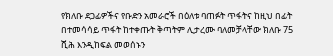የክለቡ ደጋፊዎችና የቡድን አመራሮች በዕለቱ ባጠፉት ጥፋትና ከዚህ በፊት በተመሳሳይ ጥፋት ከተቀጡት ቅጣትም ሊታረሙ ባለመቻላቸው ክለቡ 75 ሺሕ እንዲከፍል መወሰኑን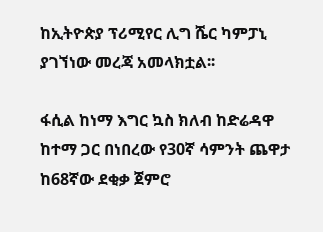ከኢትዮጵያ ፕሪሚየር ሊግ ሼር ካምፓኒ ያገኘነው መረጃ አመላክቷል፡፡

ፋሲል ከነማ እግር ኳስ ክለብ ከድሬዳዋ ከተማ ጋር በነበረው የ30ኛ ሳምንት ጨዋታ ከ68ኛው ደቂቃ ጀምሮ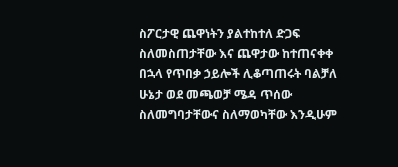ስፖርታዊ ጨዋነትን ያልተከተለ ድጋፍ ስለመስጠታቸው እና ጨዋታው ከተጠናቀቀ በኋላ የጥበቃ ኃይሎች ሊቆጣጠሩት ባልቻለ ሁኔታ ወደ መጫወቻ ሜዳ ጥሰው ስለመግባታቸውና ስለማወካቸው እንዲሁም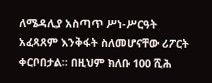ለሜዳሊያ አስጣጥ ሥነ-ሥርዓት አፈጻጸም እንቅፋት ስለመሆናቸው ሪፖርት ቀርቦበታል። በዚህም ክለቡ 100 ሺሕ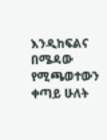እንዲከፍልና በሜዳው የሚጫወተውን ቀጣይ ሁለት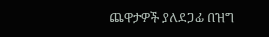ጨዋታዎች ያለደጋፊ በዝግ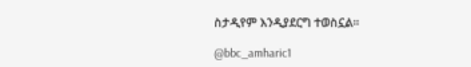ስታዲየም እንዲያደርግ ተወስኗል።

@bbc_amharic1